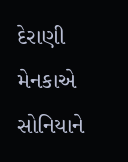દેરાણી મેનકાએ સોનિયાને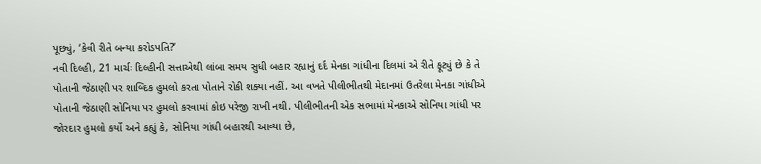પૂછ્યું, ‘કેવી રીતે બન્યા કરોડપતિ?’
નવી દિલ્હી, 21 માર્ચઃ દિલ્હીની સત્તાએથી લાંબા સમય સુધી બહાર રહ્યાનું દર્દ મેનકા ગાંધીના દિલમાં એ રીતે ફૂટ્યું છે કે તે પોતાની જેઠાણી પર શાબ્દિક હુમલો કરતા પોતાને રોકી શક્યા નહીં. આ વખતે પીલીભીતથી મેદાનમાં ઉતરેલા મેનકા ગાંધીએ પોતાની જેઠાણી સોનિયા પર હુમલો કરવામાં કોઇ પરેજી રાખી નથી. પીલીભીતની એક સભામાં મેનકાએ સોનિયા ગાંધી પર જોરદાર હુમલો કર્યો અને કહ્યું કે, સોનિયા ગાંધી બહારથી આવ્યા છે,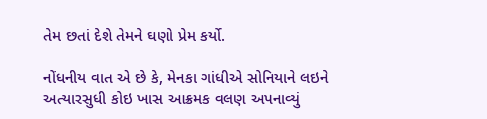તેમ છતાં દેશે તેમને ઘણો પ્રેમ કર્યો.

નોંધનીય વાત એ છે કે, મેનકા ગાંધીએ સોનિયાને લઇને અત્યારસુધી કોઇ ખાસ આક્રમક વલણ અપનાવ્યું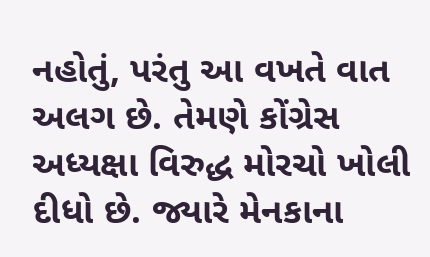નહોતું, પરંતુ આ વખતે વાત અલગ છે. તેમણે કોંગ્રેસ અધ્યક્ષા વિરુદ્ધ મોરચો ખોલી દીધો છે. જ્યારે મેનકાના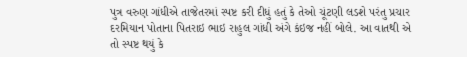પુત્ર વરુણ ગાંધીએ તાજેતરમાં સ્પષ્ટ કરી દીધું હતું કે તેઓ ચૂંટણી લડશે પરંતુ પ્રચાર દરમિયાન પોતાના પિતરાઇ ભાઇ રાહુલ ગાંધી અંગે કંઇજ નહીં બોલે. આ વાતથી એ તો સ્પષ્ટ થયું કે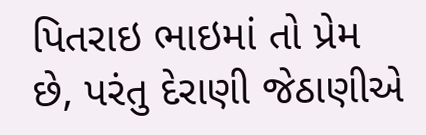પિતરાઇ ભાઇમાં તો પ્રેમ છે, પરંતુ દેરાણી જેઠાણીએ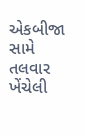એકબીજા સામે તલવાર ખેંચેલી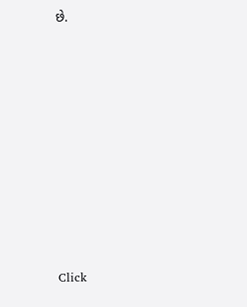છે.












Click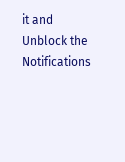it and Unblock the Notifications